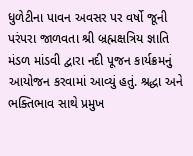ધુળેટીના પાવન અવસર પર વર્ષો જૂની પરંપરા જાળવતા શ્રી બ્રહ્મક્ષત્રિય જ્ઞાતિ મંડળ માંડવી દ્વારા નદી પૂજન કાર્યક્રમનું આયોજન કરવામાં આવ્યું હતું. શ્રદ્ધા અને ભક્તિભાવ સાથે પ્રમુખ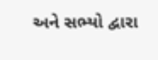અને સભ્યો દ્વારા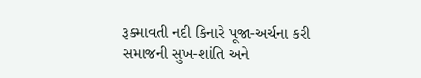રૂક્માવતી નદી કિનારે પૂજા-અર્ચના કરી સમાજની સુખ-શાંતિ અને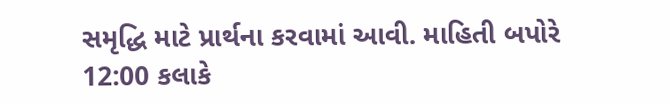સમૃદ્ધિ માટે પ્રાર્થના કરવામાં આવી. માહિતી બપોરે 12:00 કલાકે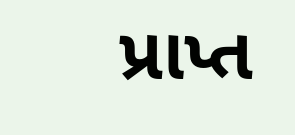પ્રાપ્ત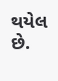થયેલ છે.